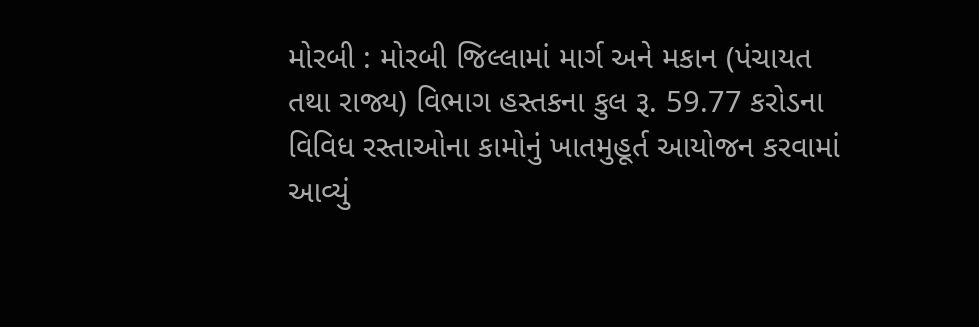મોરબી : મોરબી જિલ્લામાં માર્ગ અને મકાન (પંચાયત તથા રાજ્ય) વિભાગ હસ્તકના કુલ રૂ. 59.77 કરોડના વિવિધ રસ્તાઓના કામોનું ખાતમુહૂર્ત આયોજન કરવામાં આવ્યું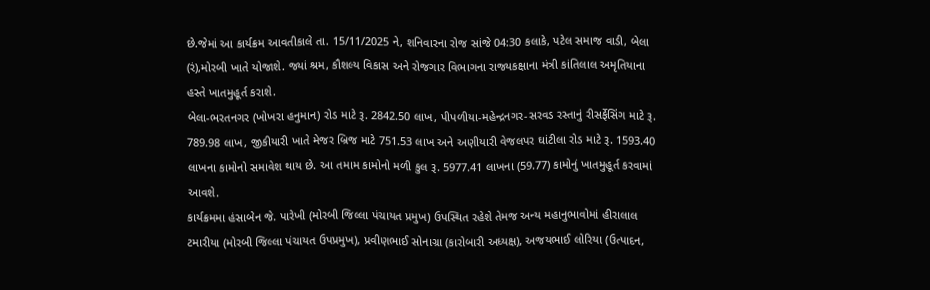છે.જેમાં આ કાર્યક્રમ આવતીકાલે તા. 15/11/2025 ને, શનિવારના રોજ સાંજે 04:30 કલાકે, પટેલ સમાજ વાડી, બેલા (રં),મોરબી ખાતે યોજાશે. જ્યાં શ્રમ, કૌશલ્ય વિકાસ અને રોજગાર વિભાગના રાજ્યકક્ષાના મંત્રી કાંતિલાલ અમૃતિયાના હસ્તે ખાતમુહૂર્ત કરાશે.
બેલા-ભરતનગર (ખોખરા હનુમાન) રોડ માટે રૂ. 2842.50 લાખ, પીપળીયા-મહેન્દ્રનગર-સરવડ રસ્તાનું રીસર્ફેસિંગ માટે રૂ. 789.98 લાખ, જીકીયારી ખાતે મેજર બ્રિજ માટે 751.53 લાખ અને અણીયારી વેજલપર ઘાંટીલા રોડ માટે રૂ. 1593.40 લાખના કામોનો સમાવેશ થાય છે. આ તમામ કામોનો મળી કુલ રૂ. 5977.41 લાખના (59.77) કામોનું ખાતમુહૂર્ત કરવામાં આવશે.
કાર્યક્રમમા હંસાબેન જે. પારેખી (મોરબી જિલ્લા પંચાયત પ્રમુખ) ઉપસ્થિત રહેશે તેમજ અન્ય મહાનુભાવોમાં હીરાલાલ ટમારીયા (મોરબી જિલ્લા પંચાયત ઉપપ્રમુખ), પ્રવીણભાઈ સોનાગ્રા (કારોબારી અધ્યક્ષ), અજયભાઈ લોરિયા (ઉત્પાદન,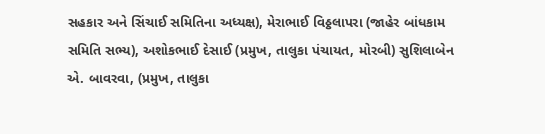સહકાર અને સિંચાઈ સમિતિના અધ્યક્ષ), મેરાભાઈ વિઠ્ઠલાપરા (જાહેર બાંધકામ સમિતિ સભ્ય), અશોકભાઈ દેસાઈ (પ્રમુખ, તાલુકા પંચાયત, મોરબી) સુશિલાબેન એ. બાવરવા, (પ્રમુખ, તાલુકા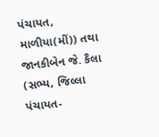પંચાયત, માળીયા(મીં)) તથા જાનકીબેન જે. કૈલા (સભ્ય, જિલ્લા પંચાયત-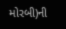મોરબી)ની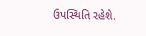ઉપસ્થિતિ રહેશે.